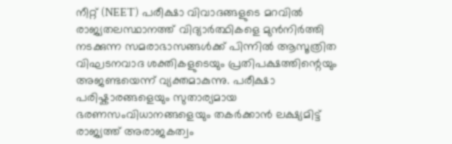നീറ്റ് (NEET) പരീക്ഷാ വിവാദങ്ങളുടെ മറവിൽ രാജ്യതലസ്ഥാനത്ത് വിദ്യാർത്ഥികളെ മുൻനിർത്തി നടക്കുന്ന സമരാഭാസങ്ങൾക്ക് പിന്നിൽ ആസൂത്രിത വിഘടനവാദ ശക്തികളുടെയും പ്രതിപക്ഷത്തിന്റെയും അജണ്ടയെന്ന് വ്യക്തമാകുന്നു. പരീക്ഷാ പരിഷ്കാരങ്ങളെയും സുതാര്യമായ ഭരണസംവിധാനങ്ങളെയും തകർക്കാൻ ലക്ഷ്യമിട്ട് രാജ്യത്ത് അരാജകത്വം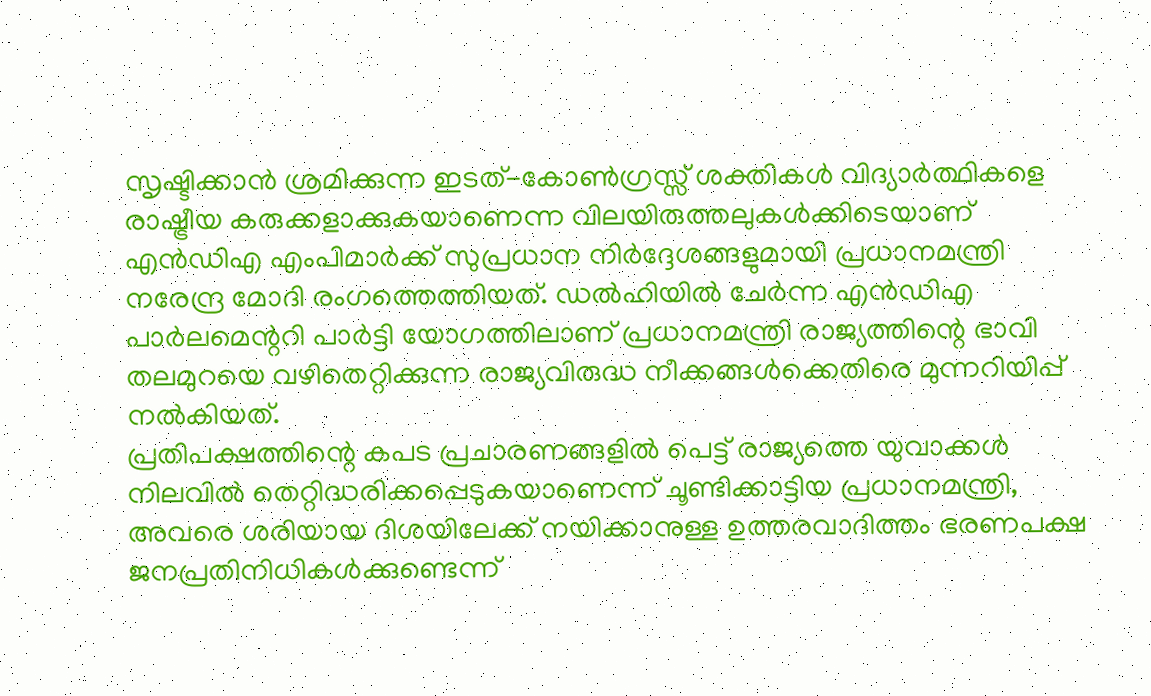സൃഷ്ടിക്കാൻ ശ്രമിക്കുന്ന ഇടത്-കോൺഗ്രസ്സ് ശക്തികൾ വിദ്യാർത്ഥികളെ രാഷ്ട്രീയ കരുക്കളാക്കുകയാണെന്ന വിലയിരുത്തലുകൾക്കിടെയാണ് എൻഡിഎ എംപിമാർക്ക് സുപ്രധാന നിർദ്ദേശങ്ങളുമായി പ്രധാനമന്ത്രി നരേന്ദ്ര മോദി രംഗത്തെത്തിയത്. ഡൽഹിയിൽ ചേർന്ന എൻഡിഎ പാർലമെന്ററി പാർട്ടി യോഗത്തിലാണ് പ്രധാനമന്ത്രി രാജ്യത്തിന്റെ ഭാവി തലമുറയെ വഴിതെറ്റിക്കുന്ന രാജ്യവിരുദ്ധ നീക്കങ്ങൾക്കെതിരെ മുന്നറിയിപ്പ് നൽകിയത്.
പ്രതിപക്ഷത്തിന്റെ കപട പ്രചാരണങ്ങളിൽ പെട്ട് രാജ്യത്തെ യുവാക്കൾ നിലവിൽ തെറ്റിദ്ധരിക്കപ്പെടുകയാണെന്ന് ചൂണ്ടിക്കാട്ടിയ പ്രധാനമന്ത്രി, അവരെ ശരിയായ ദിശയിലേക്ക് നയിക്കാനുള്ള ഉത്തരവാദിത്തം ഭരണപക്ഷ ജനപ്രതിനിധികൾക്കുണ്ടെന്ന്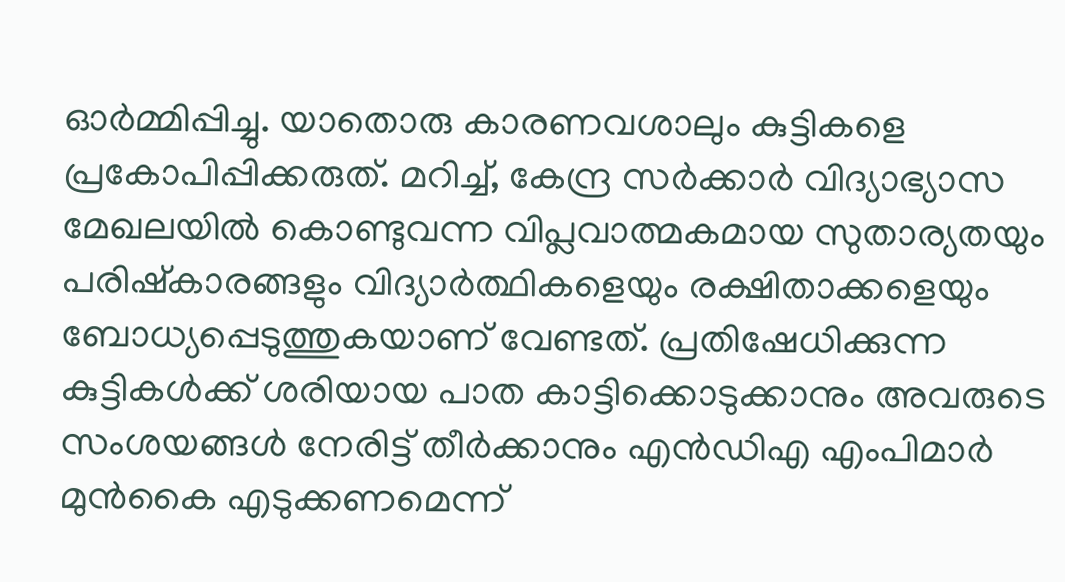ഓർമ്മിപ്പിച്ചു. യാതൊരു കാരണവശാലും കുട്ടികളെ പ്രകോപിപ്പിക്കരുത്. മറിച്ച്, കേന്ദ്ര സർക്കാർ വിദ്യാഭ്യാസ മേഖലയിൽ കൊണ്ടുവന്ന വിപ്ലവാത്മകമായ സുതാര്യതയും പരിഷ്കാരങ്ങളും വിദ്യാർത്ഥികളെയും രക്ഷിതാക്കളെയും ബോധ്യപ്പെടുത്തുകയാണ് വേണ്ടത്. പ്രതിഷേധിക്കുന്ന കുട്ടികൾക്ക് ശരിയായ പാത കാട്ടിക്കൊടുക്കാനും അവരുടെ സംശയങ്ങൾ നേരിട്ട് തീർക്കാനും എൻഡിഎ എംപിമാർ മുൻകൈ എടുക്കണമെന്ന്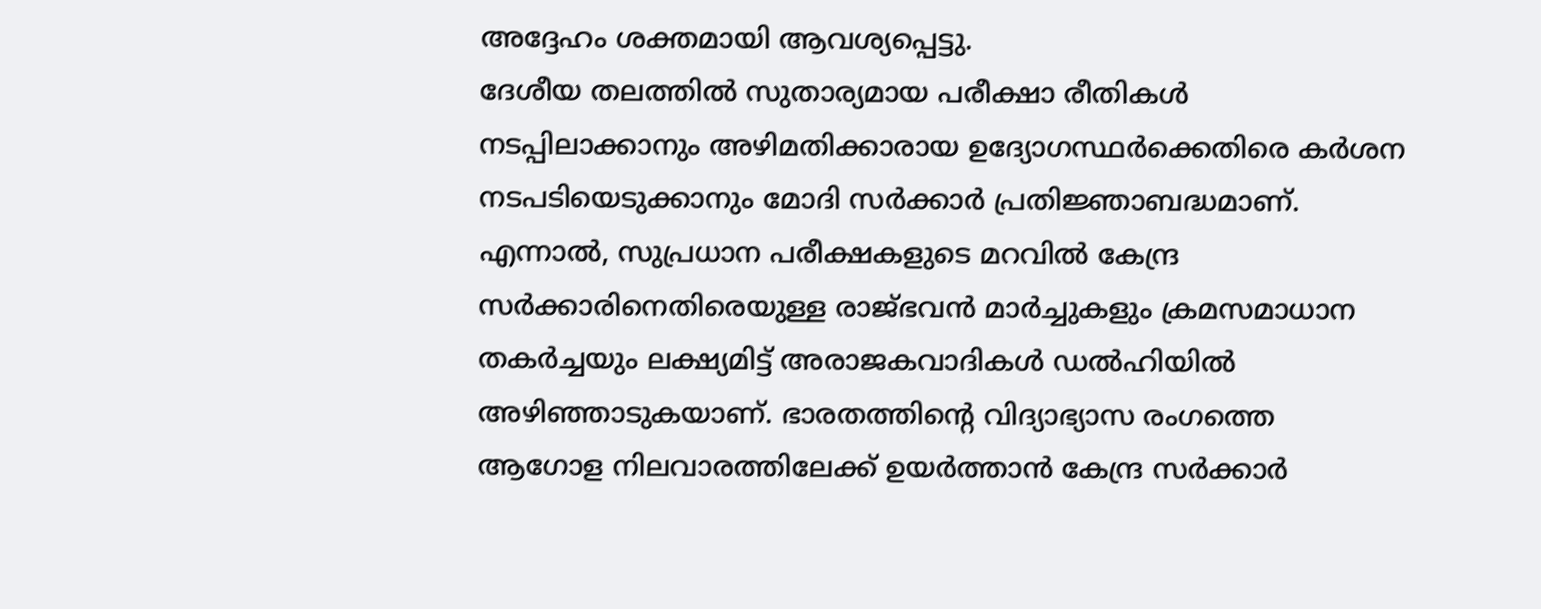അദ്ദേഹം ശക്തമായി ആവശ്യപ്പെട്ടു.
ദേശീയ തലത്തിൽ സുതാര്യമായ പരീക്ഷാ രീതികൾ നടപ്പിലാക്കാനും അഴിമതിക്കാരായ ഉദ്യോഗസ്ഥർക്കെതിരെ കർശന നടപടിയെടുക്കാനും മോദി സർക്കാർ പ്രതിജ്ഞാബദ്ധമാണ്. എന്നാൽ, സുപ്രധാന പരീക്ഷകളുടെ മറവിൽ കേന്ദ്ര സർക്കാരിനെതിരെയുള്ള രാജ്ഭവൻ മാർച്ചുകളും ക്രമസമാധാന തകർച്ചയും ലക്ഷ്യമിട്ട് അരാജകവാദികൾ ഡൽഹിയിൽ അഴിഞ്ഞാടുകയാണ്. ഭാരതത്തിന്റെ വിദ്യാഭ്യാസ രംഗത്തെ ആഗോള നിലവാരത്തിലേക്ക് ഉയർത്താൻ കേന്ദ്ര സർക്കാർ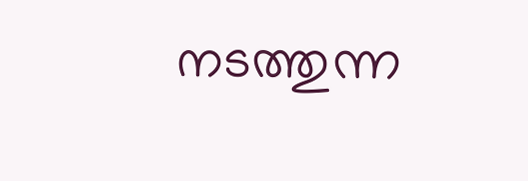നടത്തുന്ന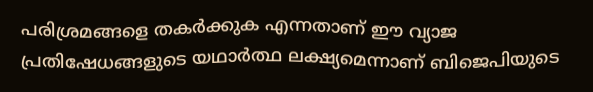പരിശ്രമങ്ങളെ തകർക്കുക എന്നതാണ് ഈ വ്യാജ പ്രതിഷേധങ്ങളുടെ യഥാർത്ഥ ലക്ഷ്യമെന്നാണ് ബിജെപിയുടെ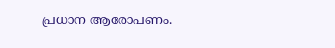പ്രധാന ആരോപണം.